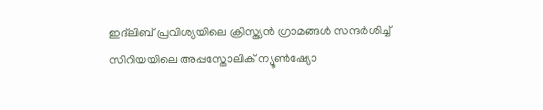ഇദ്‌ലിബ് പ്രവിശ്യയിലെ ക്രിസ്ത്യൻ ഗ്രാമങ്ങൾ സന്ദർശിച്ച് സിറിയയിലെ അപ്പസ്തോലിക് ന്യൂൺഷ്യോ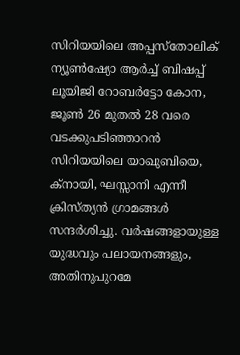സിറിയയിലെ അപ്പസ്തോലിക് ന്യൂൺഷ്യോ ആർച്ച് ബിഷപ്പ് ലൂയിജി റോബർട്ടോ കോന, ജൂൺ 26 മുതൽ 28 വരെ വടക്കുപടിഞ്ഞാറൻ സിറിയയിലെ യാഖുബിയെ, ക്നായി, ഘസ്സാനി എന്നീ ക്രിസ്ത്യൻ ഗ്രാമങ്ങൾ സന്ദർശിച്ചു. വർഷങ്ങളായുള്ള യുദ്ധവും പലായനങ്ങളും, അതിനുപുറമേ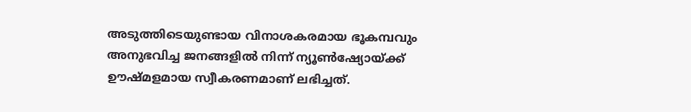അടുത്തിടെയുണ്ടായ വിനാശകരമായ ഭൂകമ്പവും അനുഭവിച്ച ജനങ്ങളിൽ നിന്ന് ന്യൂൺഷ്യോയ്ക്ക് ഊഷ്മളമായ സ്വീകരണമാണ് ലഭിച്ചത്.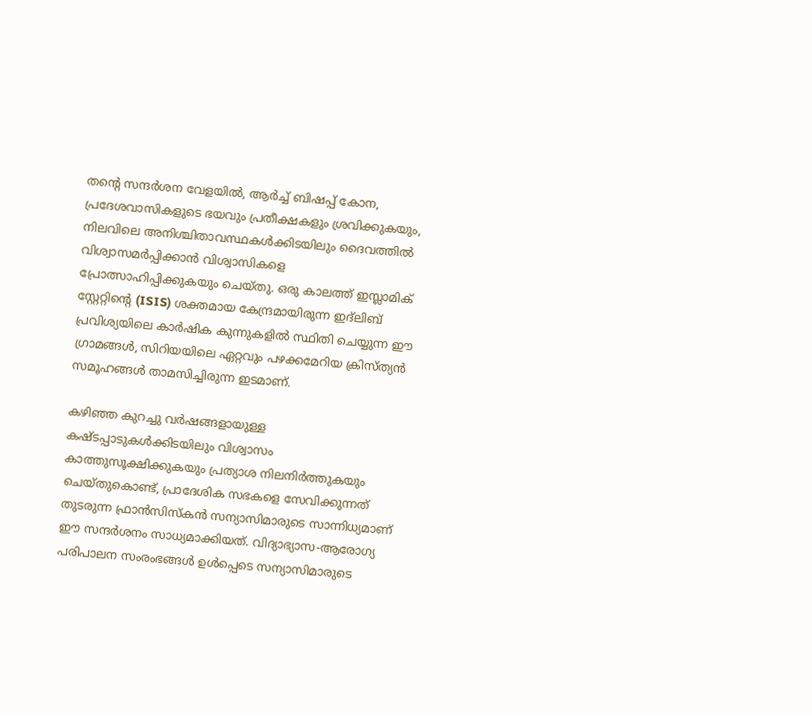തന്റെ സന്ദർശന വേളയിൽ, ആർച്ച് ബിഷപ്പ് കോന, പ്രദേശവാസികളുടെ ഭയവും പ്രതീക്ഷകളും ശ്രവിക്കുകയും, നിലവിലെ അനിശ്ചിതാവസ്ഥകൾക്കിടയിലും ദൈവത്തിൽ വിശ്വാസമർപ്പിക്കാൻ വിശ്വാസികളെ പ്രോത്സാഹിപ്പിക്കുകയും ചെയ്തു. ഒരു കാലത്ത് ഇസ്ലാമിക് സ്റ്റേറ്റിന്റെ (ISIS) ശക്തമായ കേന്ദ്രമായിരുന്ന ഇദ്‌ലിബ് പ്രവിശ്യയിലെ കാർഷിക കുന്നുകളിൽ സ്ഥിതി ചെയ്യുന്ന ഈ ഗ്രാമങ്ങൾ, സിറിയയിലെ ഏറ്റവും പഴക്കമേറിയ ക്രിസ്ത്യൻ സമൂഹങ്ങൾ താമസിച്ചിരുന്ന ഇടമാണ്.

കഴിഞ്ഞ കുറച്ചു വർഷങ്ങളായുള്ള കഷ്ടപ്പാടുകൾക്കിടയിലും വിശ്വാസം കാത്തുസൂക്ഷിക്കുകയും പ്രത്യാശ നിലനിർത്തുകയും ചെയ്തുകൊണ്ട്, പ്രാദേശിക സഭകളെ സേവിക്കുന്നത് തുടരുന്ന ഫ്രാൻസിസ്കൻ സന്യാസിമാരുടെ സാന്നിധ്യമാണ് ഈ സന്ദർശനം സാധ്യമാക്കിയത്. വിദ്യാഭ്യാസ-ആരോഗ്യ പരിപാലന സംരംഭങ്ങൾ ഉൾപ്പെടെ സന്യാസിമാരുടെ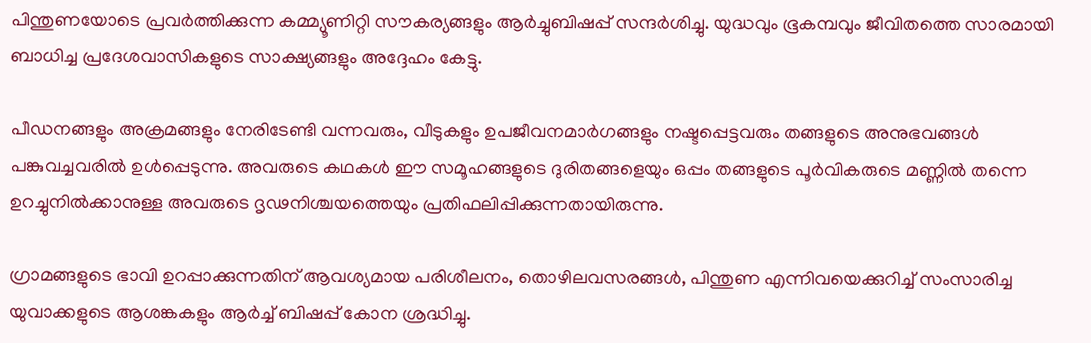പിന്തുണയോടെ പ്രവർത്തിക്കുന്ന കമ്മ്യൂണിറ്റി സൗകര്യങ്ങളും ആർച്ചുബിഷപ്പ് സന്ദർശിച്ചു. യുദ്ധവും ഭൂകമ്പവും ജീവിതത്തെ സാരമായി ബാധിച്ച പ്രദേശവാസികളുടെ സാക്ഷ്യങ്ങളും അദ്ദേഹം കേട്ടു.

പീഡനങ്ങളും അക്രമങ്ങളും നേരിടേണ്ടി വന്നവരും, വീടുകളും ഉപജീവനമാർഗങ്ങളും നഷ്ടപ്പെട്ടവരും തങ്ങളുടെ അനുഭവങ്ങൾ പങ്കുവച്ചവരിൽ ഉൾപ്പെടുന്നു. അവരുടെ കഥകൾ ഈ സമൂഹങ്ങളുടെ ദുരിതങ്ങളെയും ഒപ്പം തങ്ങളുടെ പൂർവികരുടെ മണ്ണിൽ തന്നെ ഉറച്ചുനിൽക്കാനുള്ള അവരുടെ ദൃഢനിശ്ചയത്തെയും പ്രതിഫലിപ്പിക്കുന്നതായിരുന്നു.

ഗ്രാമങ്ങളുടെ ഭാവി ഉറപ്പാക്കുന്നതിന് ആവശ്യമായ പരിശീലനം, തൊഴിലവസരങ്ങൾ, പിന്തുണ എന്നിവയെക്കുറിച്ച് സംസാരിച്ച യുവാക്കളുടെ ആശങ്കകളും ആർച്ച് ബിഷപ്പ് കോന ശ്രദ്ധിച്ചു.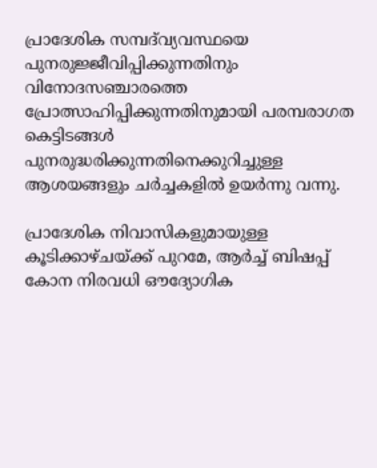പ്രാദേശിക സമ്പദ്‌വ്യവസ്ഥയെ പുനരുജ്ജീവിപ്പിക്കുന്നതിനും വിനോദസഞ്ചാരത്തെ പ്രോത്സാഹിപ്പിക്കുന്നതിനുമായി പരമ്പരാഗത കെട്ടിടങ്ങൾ പുനരുദ്ധരിക്കുന്നതിനെക്കുറിച്ചുള്ള ആശയങ്ങളും ചർച്ചകളിൽ ഉയർന്നു വന്നു.

പ്രാദേശിക നിവാസികളുമായുള്ള കൂടിക്കാഴ്ചയ്ക്ക് പുറമേ, ആർച്ച് ബിഷപ്പ് കോന നിരവധി ഔദ്യോഗിക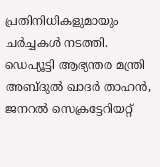പ്രതിനിധികളുമായും ചർച്ചകൾ നടത്തി. ഡെപ്യൂട്ടി ആഭ്യന്തര മന്ത്രി അബ്ദുൽ ഖാദർ താഹൻ, ജനറൽ സെക്രട്ടേറിയറ്റ്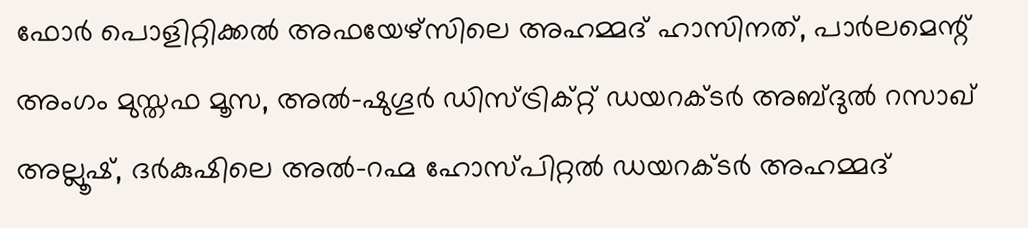ഫോർ പൊളിറ്റിക്കൽ അഫയേഴ്സിലെ അഹമ്മദ് ഹാസിനത്, പാർലമെന്റ് അംഗം മുസ്തഫ മൂസ, അൽ-ഷുഗൂർ ഡിസ്ട്രിക്റ്റ് ഡയറക്ടർ അബ്ദുൽ റസാഖ് അല്ലൂഷ്, ദർകുഷിലെ അൽ-റഹ്മ ഹോസ്പിറ്റൽ ഡയറക്ടർ അഹമ്മദ്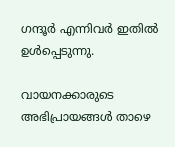ഗന്ദൂർ എന്നിവർ ഇതിൽ ഉൾപ്പെടുന്നു.

വായനക്കാരുടെ അഭിപ്രായങ്ങൾ താഴെ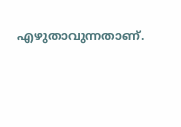എഴുതാവുന്നതാണ്.